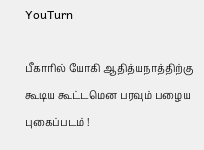YouTurn

பீகாரில் யோகி ஆதித்யநாத்திற்கு கூடிய கூட்டமென பரவும் பழைய புகைப்படம் !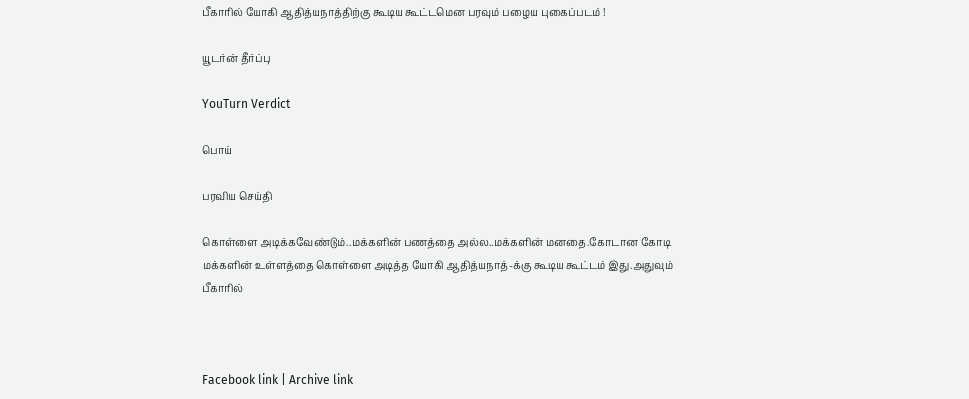பீகாரில் யோகி ஆதித்யநாத்திற்கு கூடிய கூட்டமென பரவும் பழைய புகைப்படம் !

யூடர்ன் தீர்ப்பு

YouTurn Verdict

பொய்

பரவிய செய்தி

கொள்ளை அடிக்கவேண்டும்..மக்களின் பணத்தை அல்ல..மக்களின் மனதை.கோடான கோடி மக்களின் உள்ளத்தை கொள்ளை அடித்த யோகி ஆதித்யநாத்-க்கு கூடிய கூட்டம் இது.அதுவும் பீகாரில்



Facebook link | Archive link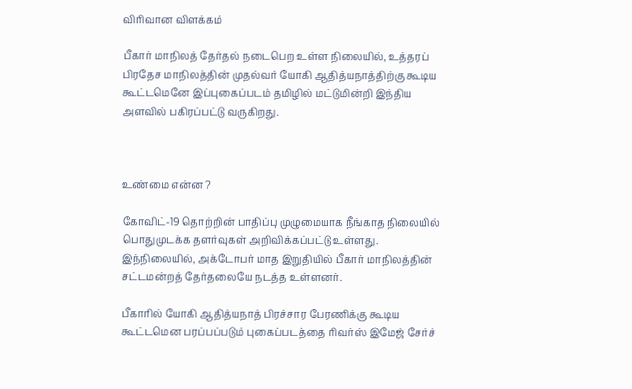விரிவான விளக்கம்

பீகார் மாநிலத் தேர்தல் நடைபெற உள்ள நிலையில், உத்தரப் பிரதேச மாநிலத்தின் முதல்வர் யோகி ஆதித்யநாத்திற்கு கூடிய கூட்டமெனே இப்புகைப்படம் தமிழில் மட்டுமின்றி இந்திய அளவில் பகிரப்பட்டு வருகிறது.



உண்மை என்ன ?

கோவிட்-19 தொற்றின் பாதிப்பு முழுமையாக நீங்காத நிலையில் பொதுமுடக்க தளர்வுகள் அறிவிக்கப்பட்டு உள்ளது. இந்நிலையில், அக்டோபர் மாத இறுதியில் பீகார் மாநிலத்தின் சட்டமன்றத் தேர்தலையே நடத்த உள்ளனர்.

பீகாரில் யோகி ஆதித்யநாத் பிரச்சார பேரணிக்கு கூடிய கூட்டமென பரப்பப்படும் புகைப்படத்தை ரிவர்ஸ் இமேஜ் சேர்ச்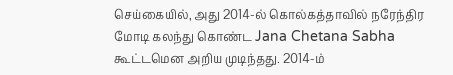செய்கையில், அது 2014-ல் கொல்கத்தாவில் நரேந்திர மோடி கலந்து கொண்ட Jana Chetana Sabha கூட்டமென அறிய முடிந்தது. 2014-ம்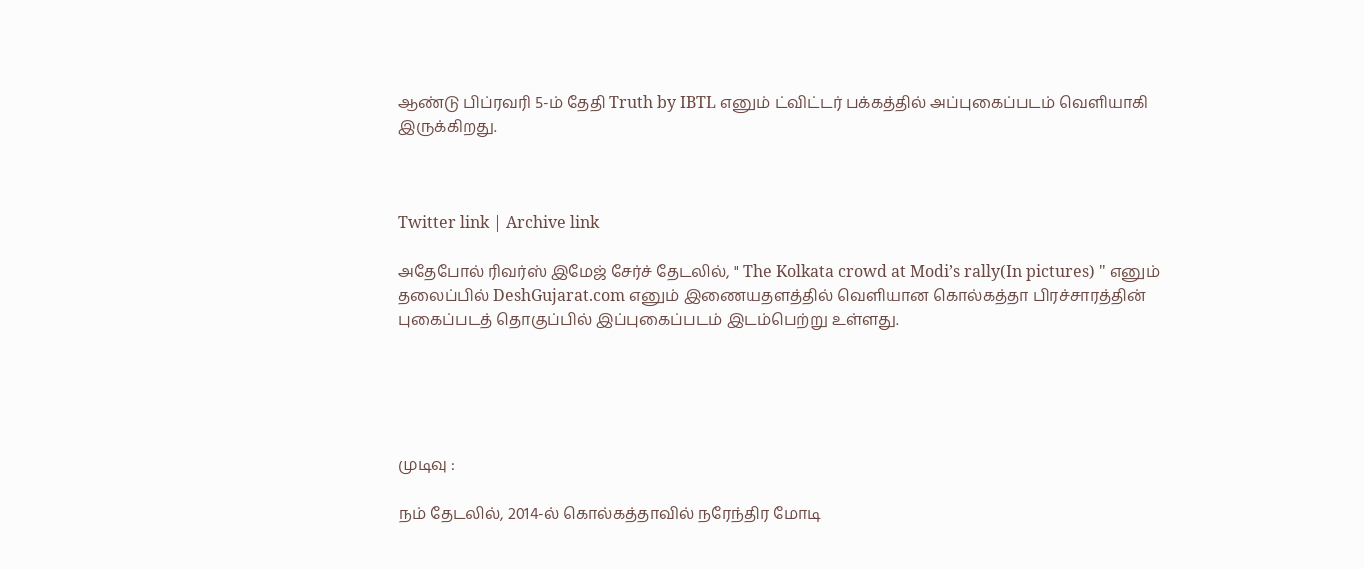ஆண்டு பிப்ரவரி 5-ம் தேதி Truth by IBTL எனும் ட்விட்டர் பக்கத்தில் அப்புகைப்படம் வெளியாகி இருக்கிறது.



Twitter link | Archive link

அதேபோல் ரிவர்ஸ் இமேஜ் சேர்ச் தேடலில், " The Kolkata crowd at Modi’s rally(In pictures) " எனும் தலைப்பில் DeshGujarat.com எனும் இணையதளத்தில் வெளியான கொல்கத்தா பிரச்சாரத்தின் புகைப்படத் தொகுப்பில் இப்புகைப்படம் இடம்பெற்று உள்ளது.





முடிவு :

நம் தேடலில், 2014-ல் கொல்கத்தாவில் நரேந்திர மோடி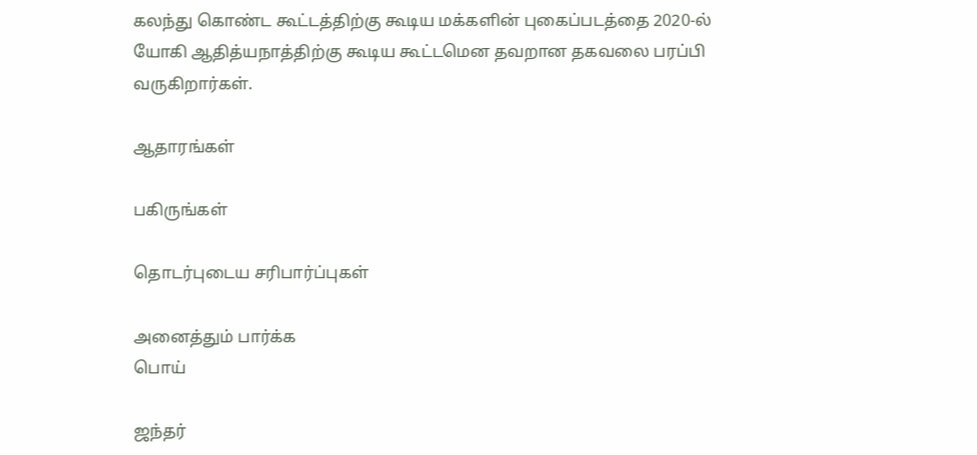கலந்து கொண்ட கூட்டத்திற்கு கூடிய மக்களின் புகைப்படத்தை 2020-ல் யோகி ஆதித்யநாத்திற்கு கூடிய கூட்டமென தவறான தகவலை பரப்பி வருகிறார்கள்.

ஆதாரங்கள்

பகிருங்கள்

தொடர்புடைய சரிபார்ப்புகள்

அனைத்தும் பார்க்க
பொய்

ஜந்தர்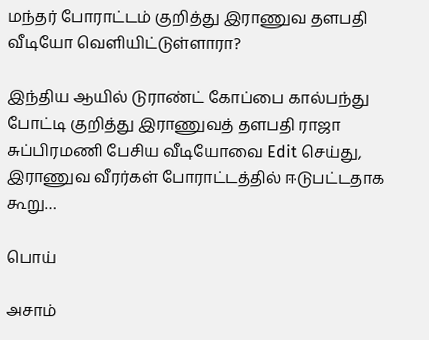மந்தர் போராட்டம் குறித்து இராணுவ தளபதி வீடியோ வெளியிட்டுள்ளாரா?

இந்திய ஆயில் டுராண்ட் கோப்பை கால்பந்து போட்டி குறித்து இராணுவத் தளபதி ராஜா சுப்பிரமணி பேசிய வீடியோவை Edit செய்து, இராணுவ வீரர்கள் போராட்டத்தில் ஈடுபட்டதாக கூறு…

பொய்

அசாம்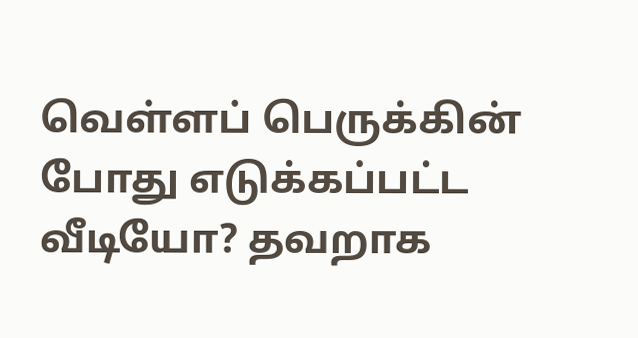வெள்ளப் பெருக்கின் போது எடுக்கப்பட்ட வீடியோ? தவறாக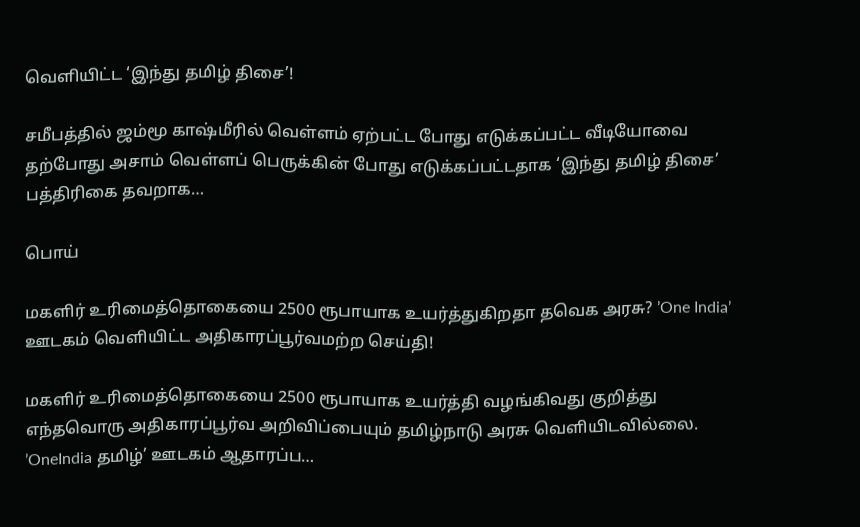வெளியிட்ட ‘இந்து தமிழ் திசை’!

சமீபத்தில் ஜம்மூ காஷ்மீரில் வெள்ளம் ஏற்பட்ட போது எடுக்கப்பட்ட வீடியோவை தற்போது அசாம் வெள்ளப் பெருக்கின் போது எடுக்கப்பட்டதாக ‘இந்து தமிழ் திசை’ பத்திரிகை தவறாக…

பொய்

மகளிர் உரிமைத்தொகையை 2500 ரூபாயாக உயர்த்துகிறதா தவெக அரசு? ’One India’ ஊடகம் வெளியிட்ட அதிகாரப்பூர்வமற்ற செய்தி!

மகளிர் உரிமைத்தொகையை 2500 ரூபாயாக உயர்த்தி வழங்கிவது குறித்து எந்தவொரு அதிகாரப்பூர்வ அறிவிப்பையும் தமிழ்நாடு அரசு வெளியிடவில்லை. ’OneIndia தமிழ்’ ஊடகம் ஆதாரப்ப…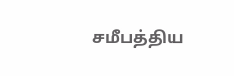சமீபத்திய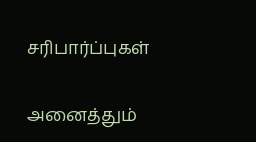சரிபார்ப்புகள்

அனைத்தும்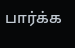பார்க்க